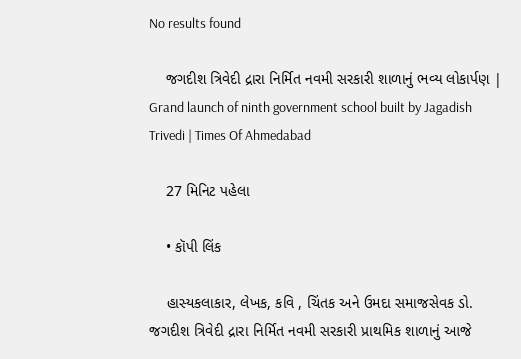No results found

    જગદીશ ત્રિવેદી દ્રારા નિર્મિત નવમી સરકારી શાળાનું ભવ્ય લોકાર્પણ | Grand launch of ninth government school built by Jagadish Trivedi | Times Of Ahmedabad

    27 મિનિટ પહેલા

    • કૉપી લિંક

    હાસ્યકલાકાર, લેખક, કવિ , ચિંતક અને ઉમદા સમાજસેવક ડો. જગદીશ ત્રિવેદી દ્રારા નિર્મિત નવમી સરકારી પ્રાથમિક શાળાનું આજે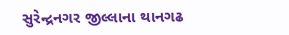સુરેન્દ્રનગર જીલ્લાના થાનગઢ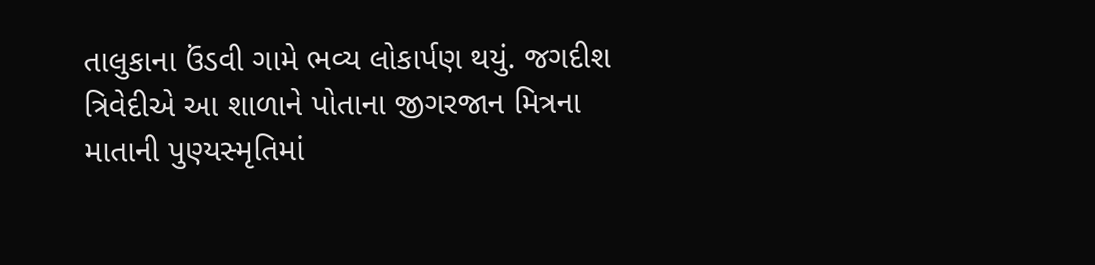તાલુકાના ઉંડવી ગામે ભવ્ય લોકાર્પણ થયું. જગદીશ ત્રિવેદીએ આ શાળાને પોતાના જીગરજાન મિત્રના માતાની પુણ્યસ્મૃતિમાં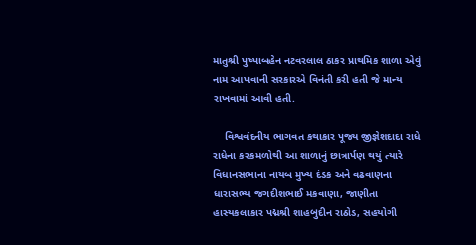માતુશ્રી પુષ્પાબહેન નટવરલાલ ઠાકર પ્રાથમિક શાળા એવું નામ આપવાની સરકારએ વિનંતી કરી હતી જે માન્ય રાખવામાં આવી હતી.

    વિશ્વવંદનીય ભાગવત કથાકાર પૂજ્ય જીજ્ઞેશદાદા રાધે રાધેના કરકમળોથી આ શાળાનું છાત્રાર્પણ થયું ત્યારે વિધાનસભાના નાયબ મુખ્ય દંડક અને વઢવાણના ધારાસભ્ય જગદીશભાઈ મકવાણા, જાણીતા હાસ્યકલાકાર પદ્મશ્રી શાહબુદીન રાઠોડ, સહયોગી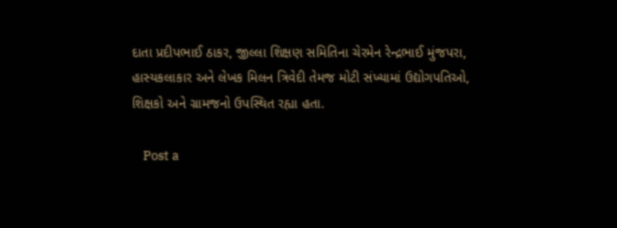દાતા પ્રદીપભાઈ ઠાકર, જીલ્લા શિક્ષણ સમિતિના ચેરમેન રેન્દ્રભાઈ મુંજપરા, હાસ્યકલાકાર અને લેખક મિલન ત્રિવેદી તેમજ મોટી સંખ્યામાં ઉદ્યોગપતિઓ, શિક્ષકો અને ગ્રામજનો ઉપસ્થિત રહ્યા હતા.

    Post a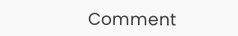Comment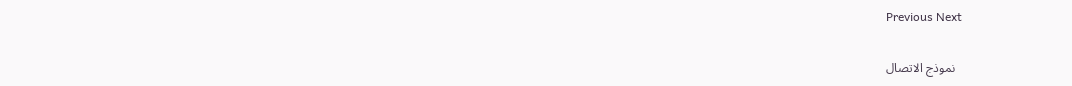Previous Next

    نموذج الاتصال